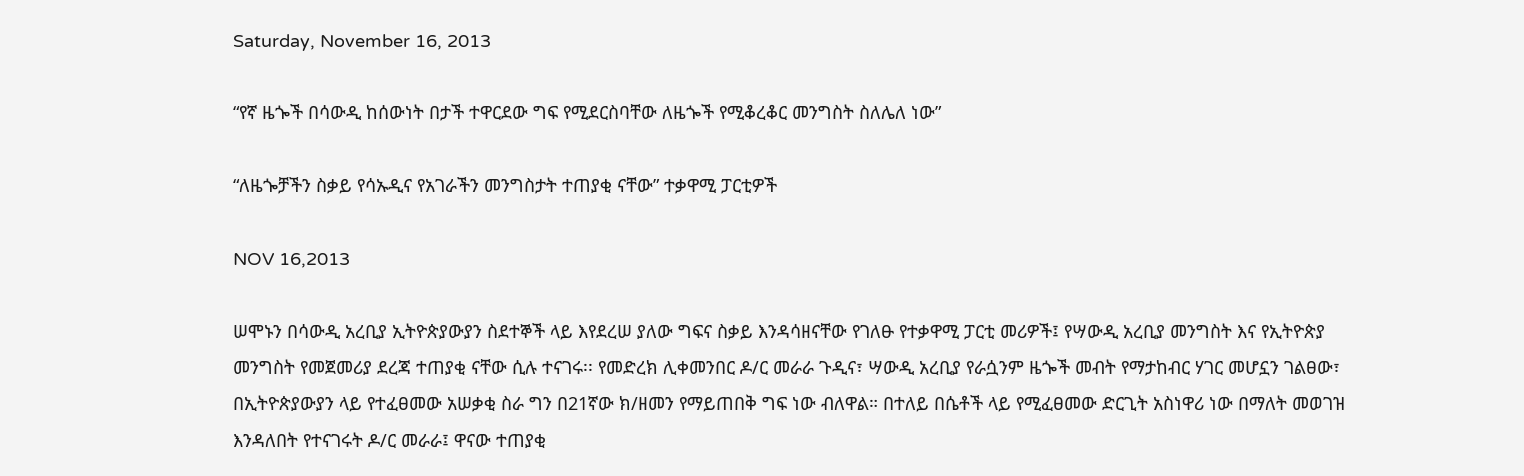Saturday, November 16, 2013

“የኛ ዜጐች በሳውዲ ከሰውነት በታች ተዋርደው ግፍ የሚደርስባቸው ለዜጐች የሚቆረቆር መንግስት ስለሌለ ነው”

“ለዜጐቻችን ስቃይ የሳኡዲና የአገራችን መንግስታት ተጠያቂ ናቸው” ተቃዋሚ ፓርቲዎች

NOV 16,2013

ሠሞኑን በሳውዲ አረቢያ ኢትዮጵያውያን ስደተኞች ላይ እየደረሠ ያለው ግፍና ስቃይ እንዳሳዘናቸው የገለፁ የተቃዋሚ ፓርቲ መሪዎች፤ የሣውዲ አረቢያ መንግስት እና የኢትዮጵያ መንግስት የመጀመሪያ ደረጃ ተጠያቂ ናቸው ሲሉ ተናገሩ፡፡ የመድረክ ሊቀመንበር ዶ/ር መራራ ጉዲና፣ ሣውዲ አረቢያ የራሷንም ዜጐች መብት የማታከብር ሃገር መሆኗን ገልፀው፣ በኢትዮጵያውያን ላይ የተፈፀመው አሠቃቂ ስራ ግን በ21ኛው ክ/ዘመን የማይጠበቅ ግፍ ነው ብለዋል። በተለይ በሴቶች ላይ የሚፈፀመው ድርጊት አስነዋሪ ነው በማለት መወገዝ እንዳለበት የተናገሩት ዶ/ር መራራ፤ ዋናው ተጠያቂ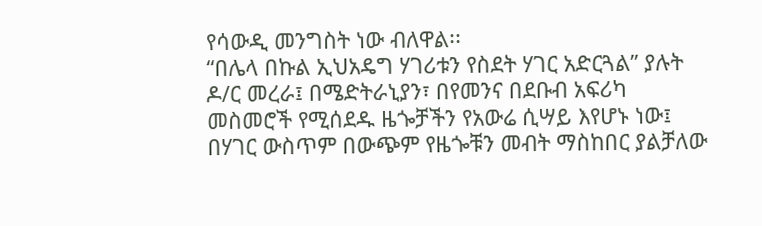የሳውዲ መንግስት ነው ብለዋል፡፡
“በሌላ በኩል ኢህአዴግ ሃገሪቱን የስደት ሃገር አድርጓል” ያሉት ዶ/ር መረራ፤ በሜድትራኒያን፣ በየመንና በደቡብ አፍሪካ መስመሮች የሚሰደዱ ዜጐቻችን የአውሬ ሲሣይ እየሆኑ ነው፤ በሃገር ውስጥም በውጭም የዜጐቹን መብት ማስከበር ያልቻለው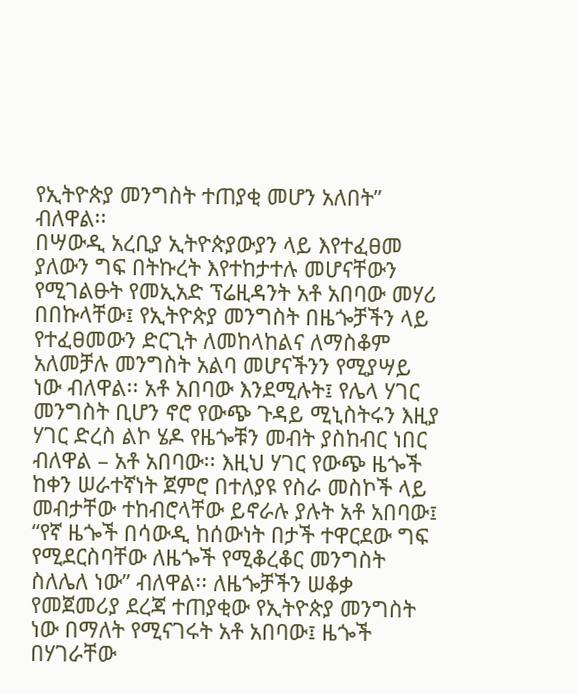የኢትዮጵያ መንግስት ተጠያቂ መሆን አለበት” ብለዋል፡፡
በሣውዲ አረቢያ ኢትዮጵያውያን ላይ እየተፈፀመ ያለውን ግፍ በትኩረት እየተከታተሉ መሆናቸውን የሚገልፁት የመኢአድ ፕሬዚዳንት አቶ አበባው መሃሪ በበኩላቸው፤ የኢትዮጵያ መንግስት በዜጐቻችን ላይ የተፈፀመውን ድርጊት ለመከላከልና ለማስቆም አለመቻሉ መንግስት አልባ መሆናችንን የሚያሣይ ነው ብለዋል፡፡ አቶ አበባው እንደሚሉት፤ የሌላ ሃገር መንግስት ቢሆን ኖሮ የውጭ ጉዳይ ሚኒስትሩን እዚያ ሃገር ድረስ ልኮ ሄዶ የዜጐቹን መብት ያስከብር ነበር ብለዋል – አቶ አበባው፡፡ እዚህ ሃገር የውጭ ዜጐች ከቀን ሠራተኛነት ጀምሮ በተለያዩ የስራ መስኮች ላይ መብታቸው ተከብሮላቸው ይኖራሉ ያሉት አቶ አበባው፤ “የኛ ዜጐች በሳውዲ ከሰውነት በታች ተዋርደው ግፍ የሚደርስባቸው ለዜጐች የሚቆረቆር መንግስት ስለሌለ ነው” ብለዋል፡፡ ለዜጐቻችን ሠቆቃ የመጀመሪያ ደረጃ ተጠያቂው የኢትዮጵያ መንግስት ነው በማለት የሚናገሩት አቶ አበባው፤ ዜጐች በሃገራቸው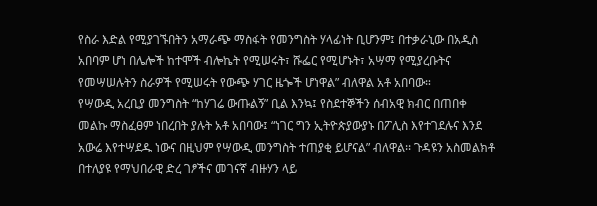የስራ እድል የሚያገኙበትን አማራጭ ማስፋት የመንግስት ሃላፊነት ቢሆንም፤ በተቃራኒው በአዲስ አበባም ሆነ በሌሎች ከተሞች ብሎኬት የሚሠሩት፣ ሹፌር የሚሆኑት፣ አሣማ የሚያረቡትና የመሣሠሉትን ስራዎች የሚሠሩት የውጭ ሃገር ዜጐች ሆነዋል” ብለዋል አቶ አበባው።
የሣውዲ አረቢያ መንግስት “ከሃገሬ ውጡልኝ” ቢል እንኳ፤ የስደተኞችን ሰብአዊ ክብር በጠበቀ መልኩ ማስፈፀም ነበረበት ያሉት አቶ አበባው፤ “ነገር ግን ኢትዮጵያውያኑ በፖሊስ እየተገደሉና እንደ አውሬ እየተሣደዱ ነውና በዚህም የሣውዲ መንግስት ተጠያቂ ይሆናል” ብለዋል፡፡ ጉዳዩን አስመልክቶ በተለያዩ የማህበራዊ ድረ ገፆችና መገናኛ ብዙሃን ላይ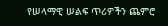የሠላማዊ ሠልፍ ጥሪዎችን ጨምሮ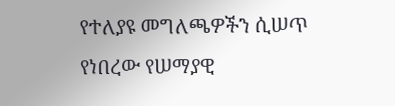የተለያዩ መግለጫዎችን ሲሠጥ የነበረው የሠማያዊ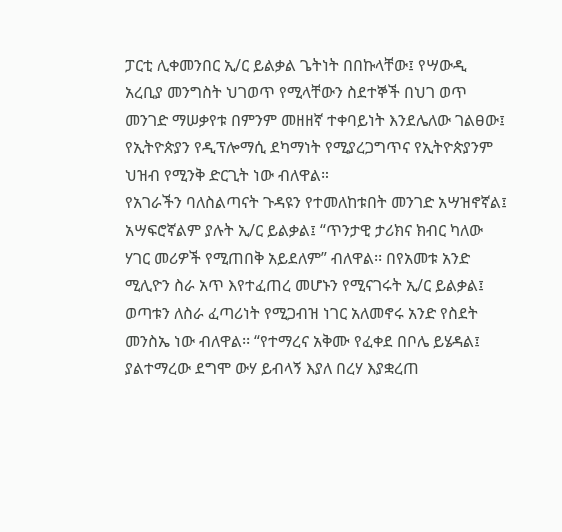ፓርቲ ሊቀመንበር ኢ/ር ይልቃል ጌትነት በበኩላቸው፤ የሣውዲ አረቢያ መንግስት ህገወጥ የሚላቸውን ስደተኞች በህገ ወጥ መንገድ ማሠቃየቱ በምንም መዘዘኛ ተቀባይነት እንደሌለው ገልፀው፤ የኢትዮጵያን የዲፕሎማሲ ደካማነት የሚያረጋግጥና የኢትዮጵያንም ህዝብ የሚንቅ ድርጊት ነው ብለዋል።
የአገራችን ባለስልጣናት ጉዳዩን የተመለከቱበት መንገድ አሣዝኖኛል፤ አሣፍሮኛልም ያሉት ኢ/ር ይልቃል፤ “ጥንታዊ ታሪክና ክብር ካለው ሃገር መሪዎች የሚጠበቅ አይደለም” ብለዋል፡፡ በየአመቱ አንድ ሚሊዮን ስራ አጥ እየተፈጠረ መሆኑን የሚናገሩት ኢ/ር ይልቃል፤ ወጣቱን ለስራ ፈጣሪነት የሚጋብዝ ነገር አለመኖሩ አንድ የስደት መንስኤ ነው ብለዋል፡፡ “የተማረና አቅሙ የፈቀደ በቦሌ ይሄዳል፤ ያልተማረው ደግሞ ውሃ ይብላኝ እያለ በረሃ እያቋረጠ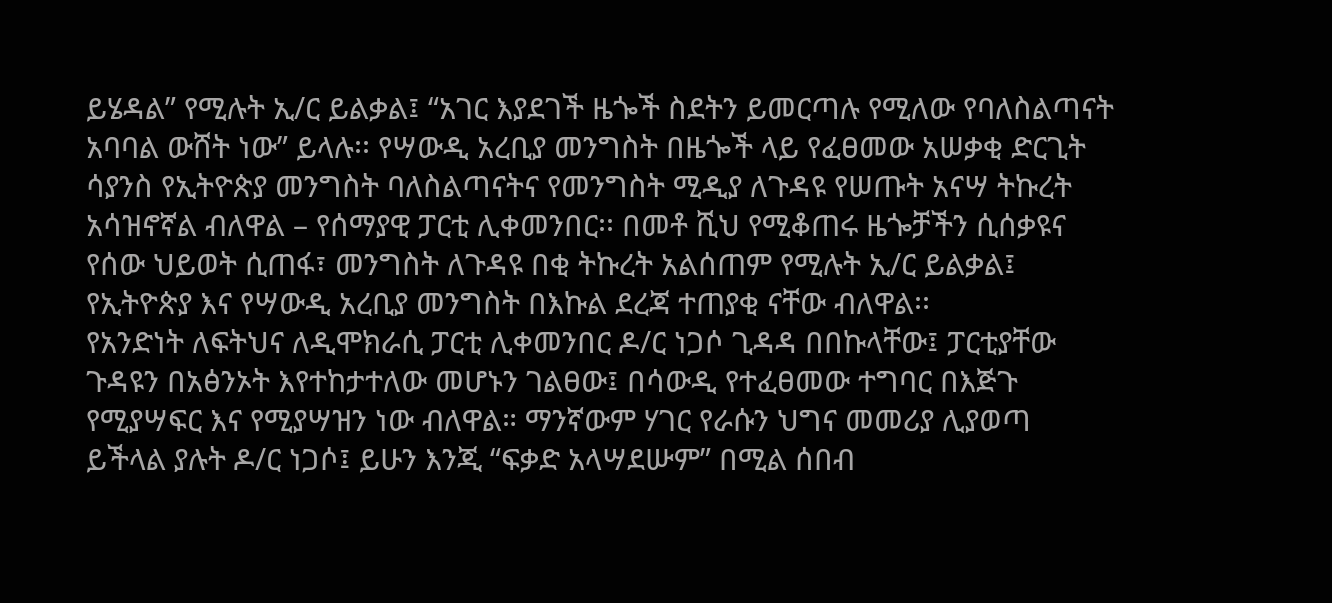ይሄዳል” የሚሉት ኢ/ር ይልቃል፤ “አገር እያደገች ዜጐች ስደትን ይመርጣሉ የሚለው የባለስልጣናት አባባል ውሸት ነው” ይላሉ፡፡ የሣውዲ አረቢያ መንግስት በዜጐች ላይ የፈፀመው አሠቃቂ ድርጊት ሳያንስ የኢትዮጵያ መንግስት ባለስልጣናትና የመንግስት ሚዲያ ለጉዳዩ የሠጡት አናሣ ትኩረት አሳዝኖኛል ብለዋል – የሰማያዊ ፓርቲ ሊቀመንበር፡፡ በመቶ ሺህ የሚቆጠሩ ዜጐቻችን ሲሰቃዩና የሰው ህይወት ሲጠፋ፣ መንግስት ለጉዳዩ በቂ ትኩረት አልሰጠም የሚሉት ኢ/ር ይልቃል፤ የኢትዮጵያ እና የሣውዲ አረቢያ መንግስት በእኩል ደረጃ ተጠያቂ ናቸው ብለዋል፡፡
የአንድነት ለፍትህና ለዲሞክራሲ ፓርቲ ሊቀመንበር ዶ/ር ነጋሶ ጊዳዳ በበኩላቸው፤ ፓርቲያቸው ጉዳዩን በአፅንኦት እየተከታተለው መሆኑን ገልፀው፤ በሳውዲ የተፈፀመው ተግባር በእጅጉ የሚያሣፍር እና የሚያሣዝን ነው ብለዋል። ማንኛውም ሃገር የራሱን ህግና መመሪያ ሊያወጣ ይችላል ያሉት ዶ/ር ነጋሶ፤ ይሁን እንጂ “ፍቃድ አላሣደሡም” በሚል ሰበብ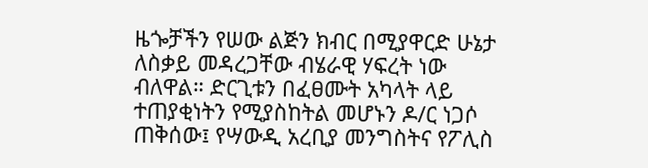ዜጐቻችን የሠው ልጅን ክብር በሚያዋርድ ሁኔታ ለስቃይ መዳረጋቸው ብሄራዊ ሃፍረት ነው ብለዋል። ድርጊቱን በፈፀሙት አካላት ላይ ተጠያቂነትን የሚያስከትል መሆኑን ዶ/ር ነጋሶ ጠቅሰው፤ የሣውዲ አረቢያ መንግስትና የፖሊስ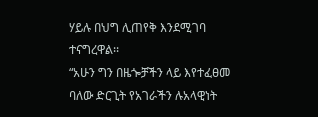ሃይሉ በህግ ሊጠየቅ እንደሚገባ ተናግረዋል፡፡
“አሁን ግን በዜጐቻችን ላይ እየተፈፀመ ባለው ድርጊት የአገራችን ሉአላዊነት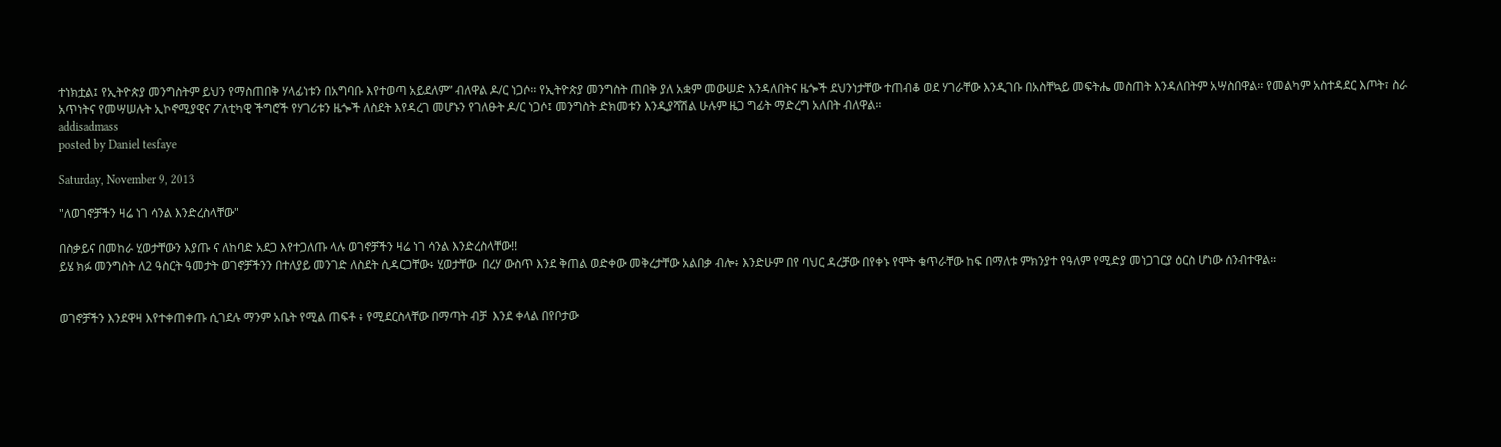ተነክቷል፤ የኢትዮጵያ መንግስትም ይህን የማስጠበቅ ሃላፊነቱን በአግባቡ እየተወጣ አይደለም” ብለዋል ዶ/ር ነጋሶ፡፡ የኢትዮጵያ መንግስት ጠበቅ ያለ አቋም መውሠድ እንዳለበትና ዜጐች ደህንነታቸው ተጠብቆ ወደ ሃገራቸው እንዲገቡ በአስቸኳይ መፍትሔ መስጠት እንዳለበትም አሣስበዋል፡፡ የመልካም አስተዳደር እጦት፣ ስራ አጥነትና የመሣሠሉት ኢኮኖሚያዊና ፖለቲካዊ ችግሮች የሃገሪቱን ዜጐች ለስደት እየዳረገ መሆኑን የገለፁት ዶ/ር ነጋሶ፤ መንግስት ድክመቱን እንዲያሻሽል ሁሉም ዜጋ ግፊት ማድረግ አለበት ብለዋል፡፡
addisadmass
posted by Daniel tesfaye

Saturday, November 9, 2013

"ለወገኖቻችን ዛሬ ነገ ሳንል እንድረስላቸው"

በስቃይና በመከራ ሂወታቸውን እያጡ ና ለከባድ አደጋ እየተጋለጡ ላሉ ወገኖቻችን ዛሬ ነገ ሳንል እንድረስላቸው!!
ይሄ ክፉ መንግስት ለ2 ዓስርት ዓመታት ወገኖቻችንን በተለያይ መንገድ ለስደት ሲዳርጋቸው፥ ሂወታቸው  በረሃ ውስጥ እንደ ቅጠል ወድቀው መቅረታቸው አልበቃ ብሎ፥ እንድሁም በየ ባህር ዳረቻው በየቀኑ የሞት ቁጥራቸው ከፍ በማለቱ ምክንያተ የዓለም የሚድያ መነጋገርያ ዕርስ ሆነው ሰንብተዋል።


ወገኖቻችን እንደዋዛ እየተቀጠቀጡ ሲገደሉ ማንም አቤት የሚል ጠፍቶ ፥ የሚደርስላቸው በማጣት ብቻ  እንደ ቀላል በየቦታው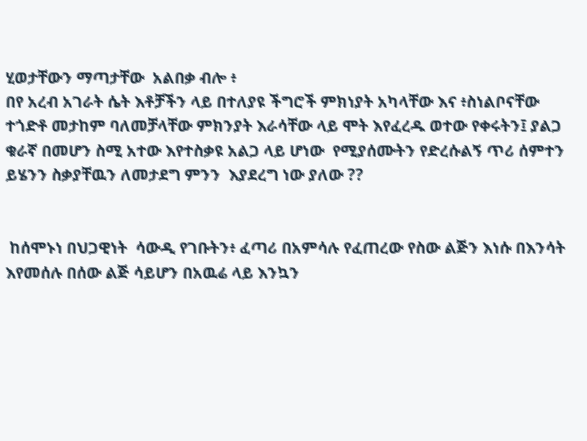ሂወታቸውን ማጣታቸው  አልበቃ ብሎ ፥
በየ አረብ አገራት ሴት እቶቻችን ላይ በተለያዩ ችግሮች ምክነያት አካላቸው እና ፥ስነልቦናቸው ተጎድቶ መታከም ባለመቻላቸው ምክንያት እራሳቸው ላይ ሞት እየፈረዱ ወተው የቀሩትን፤ ያልጋ ቁራኛ በመሆን ስሚ አተው እየተስቃዩ አልጋ ላይ ሆነው  የሚያሰሙትን የድረሱልኝ ጥሪ ሰምተን ይሄንን ስቃያቸዉን ለመታደግ ምንን  እያደረግ ነው ያለው ??


 ከሰሞኑነ በህጋዊነት  ሳውዲ የገቡትን፥ ፈጣሪ በአምሳሉ የፈጠረው የስው ልጅን እነሱ በእንሳት እየመሰሉ በሰው ልጅ ሳይሆን በአዉሬ ላይ እንኳን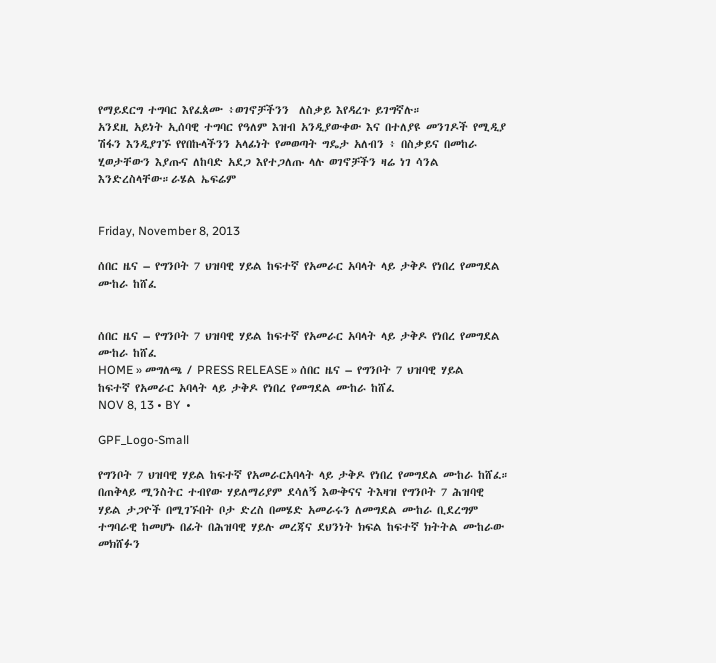የማይደርግ ተግባር እየፈጰሙ ፥ወገኖቻችንን  ለስቃይ እየዳረጉ ይገግኛሉ።
አንደዚ አይነት ኢሰባዊ ተግባር የዓለም እዝብ አንዲያውቀው እና በተለያዩ መንገዶች የሚዲያ ሽፋን እንዲያገኙ የየበኩላችንን አላፊነት የመወጣት ግዴታ አለብን ፥ በስቃይና በመከራ ሂወታቸውን እያጡና ለከባድ አደጋ እየተጋለጡ ላሉ ወገኖቻችን ዛሬ ነገ ሳንል እንድረስላቸው።ራሄል ኤፍሬም


Friday, November 8, 2013

ሰበር ዜና – የግንቦት 7 ህዝባዊ ሃይል ከፍተኛ የአመራር አባላት ላይ ታቅዶ የነበረ የመግደል ሙከራ ከሸፈ


ሰበር ዜና – የግንቦት 7 ህዝባዊ ሃይል ከፍተኛ የአመራር አባላት ላይ ታቅዶ የነበረ የመግደል ሙከራ ከሸፈ
HOME » መግለጫ / PRESS RELEASE » ሰበር ዜና – የግንቦት 7 ህዝባዊ ሃይል ከፍተኛ የአመራር አባላት ላይ ታቅዶ የነበረ የመግደል ሙከራ ከሸፈ
NOV 8, 13 • BY  •

GPF_Logo-Small

የግንቦት 7 ህዝባዊ ሃይል ከፍተኛ የአመራርአባላት ላይ ታቅዶ የነበረ የመግደል ሙከራ ከሸፈ።
በጠቅላይ ሚንስትር ተብየው ሃይለማሪያም ደሳለኝ እውቅናና ትእዛዝ የግንቦት 7 ሕዝባዊ ሃይል ታጋዮች በሚገኙበት ቦታ ድረስ በመሄድ አመራሩን ለመግደል ሙከራ ቢደረግም ተግባራዊ ከመሆኑ በፊት በሕዝባዊ ሃይሉ መረጃና ደህንነት ክፍል ከፍተኛ ክትትል ሙከራው መክሸፉን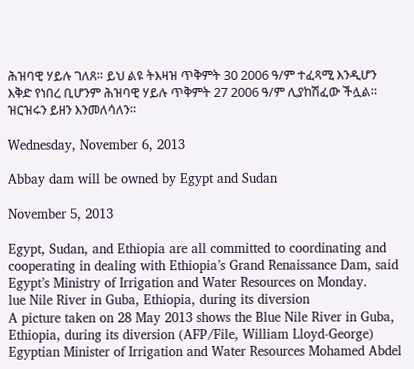ሕዝባዊ ሃይሉ ገለጸ። ይህ ልዩ ትእዛዝ ጥቅምት 30 2006 ዓ/ም ተፈጻሚ እንዲሆን እቅድ የነበረ ቢሆንም ሕዝባዊ ሃይሉ ጥቅምት 27 2006 ዓ/ም ሊያከሽፈው ችሏል። ዝርዝሩን ይዘን እንመለሳለን።

Wednesday, November 6, 2013

Abbay dam will be owned by Egypt and Sudan

November 5, 2013

Egypt, Sudan, and Ethiopia are all committed to coordinating and cooperating in dealing with Ethiopia’s Grand Renaissance Dam, said Egypt’s Ministry of Irrigation and Water Resources on Monday.
lue Nile River in Guba, Ethiopia, during its diversion
A picture taken on 28 May 2013 shows the Blue Nile River in Guba, Ethiopia, during its diversion (AFP/File, William Lloyd-George)
Egyptian Minister of Irrigation and Water Resources Mohamed Abdel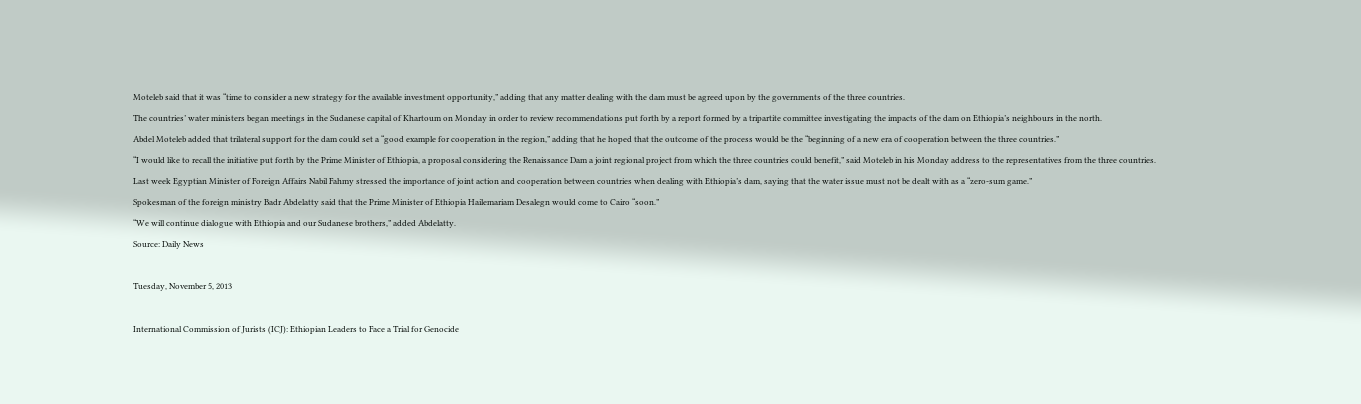Moteleb said that it was “time to consider a new strategy for the available investment opportunity,” adding that any matter dealing with the dam must be agreed upon by the governments of the three countries.
The countries’ water ministers began meetings in the Sudanese capital of Khartoum on Monday in order to review recommendations put forth by a report formed by a tripartite committee investigating the impacts of the dam on Ethiopia’s neighbours in the north.
Abdel Moteleb added that trilateral support for the dam could set a “good example for cooperation in the region,” adding that he hoped that the outcome of the process would be the “beginning of a new era of cooperation between the three countries.”
“I would like to recall the initiative put forth by the Prime Minister of Ethiopia, a proposal considering the Renaissance Dam a joint regional project from which the three countries could benefit,” said Moteleb in his Monday address to the representatives from the three countries.
Last week Egyptian Minister of Foreign Affairs Nabil Fahmy stressed the importance of joint action and cooperation between countries when dealing with Ethiopia’s dam, saying that the water issue must not be dealt with as a “zero-sum game.”
Spokesman of the foreign ministry Badr Abdelatty said that the Prime Minister of Ethiopia Hailemariam Desalegn would come to Cairo “soon.”
“We will continue dialogue with Ethiopia and our Sudanese brothers,” added Abdelatty.
Source: Daily News

Tuesday, November 5, 2013

International Commission of Jurists (ICJ): Ethiopian Leaders to Face a Trial for Genocide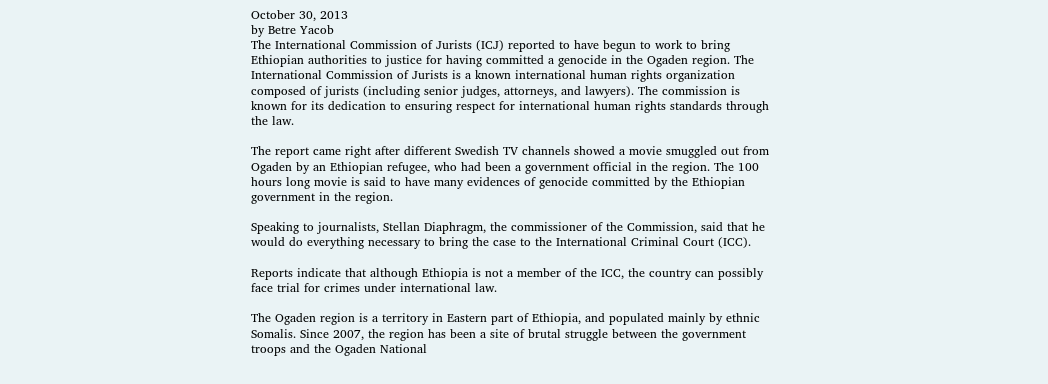October 30, 2013
by Betre Yacob
The International Commission of Jurists (ICJ) reported to have begun to work to bring Ethiopian authorities to justice for having committed a genocide in the Ogaden region. The International Commission of Jurists is a known international human rights organization composed of jurists (including senior judges, attorneys, and lawyers). The commission is known for its dedication to ensuring respect for international human rights standards through the law.

The report came right after different Swedish TV channels showed a movie smuggled out from Ogaden by an Ethiopian refugee, who had been a government official in the region. The 100 hours long movie is said to have many evidences of genocide committed by the Ethiopian government in the region.

Speaking to journalists, Stellan Diaphragm, the commissioner of the Commission, said that he would do everything necessary to bring the case to the International Criminal Court (ICC).

Reports indicate that although Ethiopia is not a member of the ICC, the country can possibly face trial for crimes under international law.

The Ogaden region is a territory in Eastern part of Ethiopia, and populated mainly by ethnic Somalis. Since 2007, the region has been a site of brutal struggle between the government troops and the Ogaden National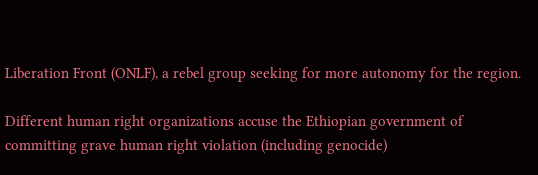Liberation Front (ONLF), a rebel group seeking for more autonomy for the region.

Different human right organizations accuse the Ethiopian government of committing grave human right violation (including genocide)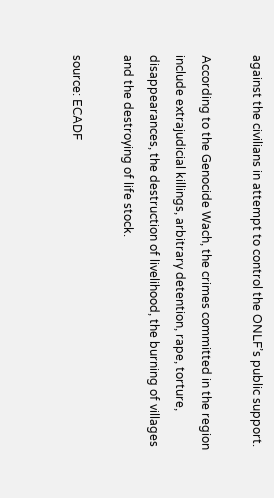against the civilians in attempt to control the ONLF’s public support.

According to the Genocide Wach, the crimes committed in the region include extrajudicial killings, arbitrary detention, rape, torture, disappearances, the destruction of livelihood, the burning of villages and the destroying of life stock.

source: ECADF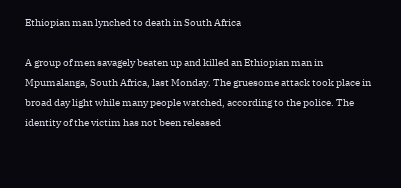Ethiopian man lynched to death in South Africa

A group of men savagely beaten up and killed an Ethiopian man in Mpumalanga, South Africa, last Monday. The gruesome attack took place in broad day light while many people watched, according to the police. The identity of the victim has not been released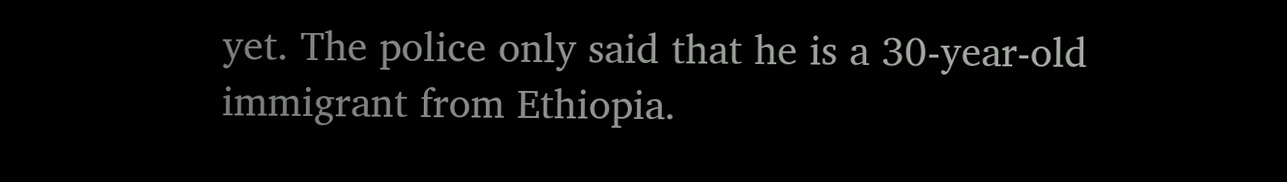yet. The police only said that he is a 30-year-old immigrant from Ethiopia.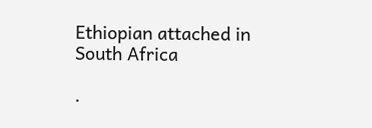Ethiopian attached in South Africa

.